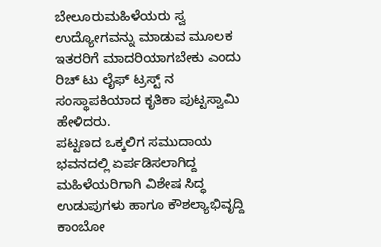ಬೇಲೂರುಮಹಿಳೆಯರು ಸ್ವ ಉದ್ಯೋಗವನ್ನು ಮಾಡುವ ಮೂಲಕ ಇತರರಿಗೆ ಮಾದರಿಯಾಗಬೇಕು ಎಂದು ರಿಚ್ ಟು ಲೈಫ್ ಟ್ರಸ್ಟ್ ನ ಸಂಸ್ಥಾಪಕಿಯಾದ ಕೃತಿಕಾ ಪುಟ್ಟಸ್ವಾಮಿ ಹೇಳಿದರು.
ಪಟ್ಟಣದ ಒಕ್ಕಲಿಗ ಸಮುದಾಯ ಭವನದಲ್ಲಿ ಏರ್ಪಡಿಸಲಾಗಿದ್ದ ಮಹಿಳೆಯರಿಗಾಗಿ ವಿಶೇಷ ಸಿದ್ಧ ಉಡುಪುಗಳು ಹಾಗೂ ಕೌಶಲ್ಯಾಭಿವೃದ್ದಿ ಕಾಂಬೋ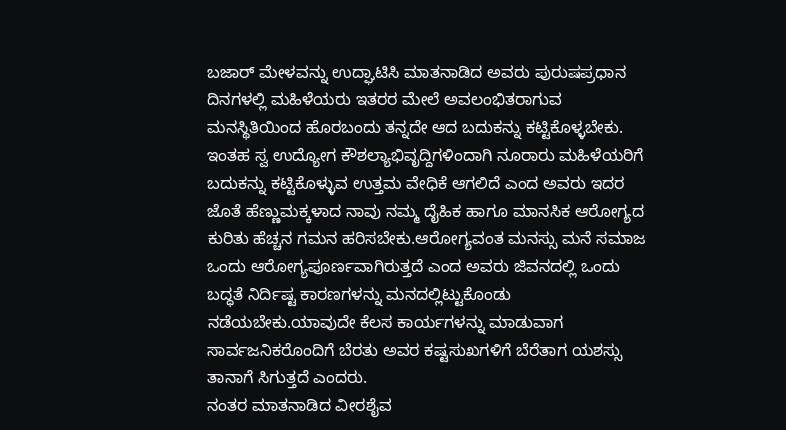ಬಜಾರ್ ಮೇಳವನ್ನು ಉದ್ಘಾಟಿಸಿ ಮಾತನಾಡಿದ ಅವರು ಪುರುಷಪ್ರಧಾನ ದಿನಗಳಲ್ಲಿ ಮಹಿಳೆಯರು ಇತರರ ಮೇಲೆ ಅವಲಂಭಿತರಾಗುವ ಮನಸ್ಥಿತಿಯಿಂದ ಹೊರಬಂದು ತನ್ನದೇ ಆದ ಬದುಕನ್ನು ಕಟ್ಟಿಕೊಳ್ಳಬೇಕು.
ಇಂತಹ ಸ್ವ ಉದ್ಯೋಗ ಕೌಶಲ್ಯಾಭಿವೃದ್ದಿಗಳಿಂದಾಗಿ ನೂರಾರು ಮಹಿಳೆಯರಿಗೆ ಬದುಕನ್ನು ಕಟ್ಟಿಕೊಳ್ಳುವ ಉತ್ತಮ ವೇಧಿಕೆ ಆಗಲಿದೆ ಎಂದ ಅವರು ಇದರ ಜೊತೆ ಹೆಣ್ಣುಮಕ್ಕಳಾದ ನಾವು ನಮ್ಮ ದೈಹಿಕ ಹಾಗೂ ಮಾನಸಿಕ ಆರೋಗ್ಯದ ಕುರಿತು ಹೆಚ್ಚನ ಗಮನ ಹರಿಸಬೇಕು.ಆರೋಗ್ಯವಂತ ಮನಸ್ಸು ಮನೆ ಸಮಾಜ ಒಂದು ಆರೋಗ್ಯಪೂರ್ಣವಾಗಿರುತ್ತದೆ ಎಂದ ಅವರು ಜಿವನದಲ್ಲಿ ಒಂದು ಬದ್ಧತೆ ನಿರ್ದಿಷ್ಟ ಕಾರಣಗಳನ್ನು ಮನದಲ್ಲಿಟ್ಟುಕೊಂಡು ನಡೆಯಬೇಕು.ಯಾವುದೇ ಕೆಲಸ ಕಾರ್ಯಗಳನ್ನು ಮಾಡುವಾಗ ಸಾರ್ವಜನಿಕರೊಂದಿಗೆ ಬೆರತು ಅವರ ಕಷ್ಟಸುಖಗಳಿಗೆ ಬೆರೆತಾಗ ಯಶಸ್ಸು ತಾನಾಗೆ ಸಿಗುತ್ತದೆ ಎಂದರು.
ನಂತರ ಮಾತನಾಡಿದ ವೀರಶೈವ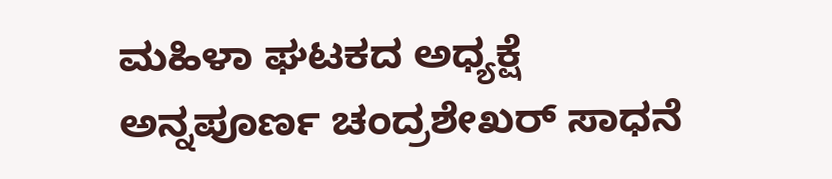ಮಹಿಳಾ ಘಟಕದ ಅಧ್ಯಕ್ಷೆ ಅನ್ನಪೂರ್ಣ ಚಂದ್ರಶೇಖರ್ ಸಾಧನೆ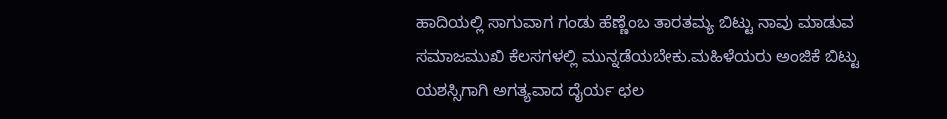ಹಾದಿಯಲ್ಲಿ ಸಾಗುವಾಗ ಗಂಡು ಹೆಣ್ಣೆಂಬ ತಾರತಮ್ಯ ಬಿಟ್ಟು ನಾವು ಮಾಡುವ ಸಮಾಜಮುಖಿ ಕೆಲಸಗಳಲ್ಲಿ ಮುನ್ನಡೆಯಬೇಕು.ಮಹಿಳೆಯರು ಅಂಜಿಕೆ ಬಿಟ್ಟು ಯಶಸ್ಸಿಗಾಗಿ ಅಗತ್ಯವಾದ ದೈರ್ಯ ಛಲ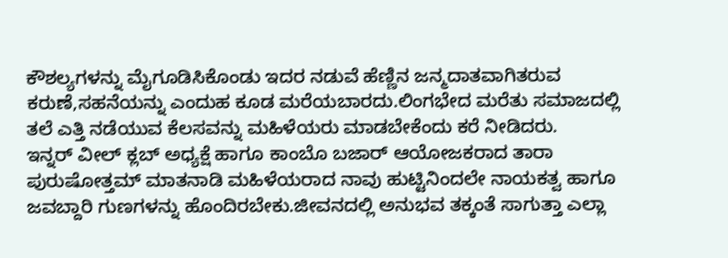ಕೌಶಲ್ಯಗಳನ್ನು ಮೈಗೂಡಿಸಿಕೊಂಡು ಇದರ ನಡುವೆ ಹೆಣ್ಣಿನ ಜನ್ಮದಾತವಾಗಿತರುವ ಕರುಣೆ,ಸಹನೆಯನ್ನು ಎಂದುಹ ಕೂಡ ಮರೆಯಬಾರದು.ಲಿಂಗಭೇದ ಮರೆತು ಸಮಾಜದಲ್ಲಿ ತಲೆ ಎತ್ತಿ ನಡೆಯುವ ಕೆಲಸವನ್ನು ಮಹಿಳೆಯರು ಮಾಡಬೇಕೆಂದು ಕರೆ ನೀಡಿದರು.
ಇನ್ನರ್ ವೀಲ್ ಕ್ಲಬ್ ಅಧ್ಯಕ್ಷೆ ಹಾಗೂ ಕಾಂಬೊ ಬಜಾರ್ ಆಯೋಜಕರಾದ ತಾರಾ ಪುರುಷೋತ್ತಮ್ ಮಾತನಾಡಿ ಮಹಿಳೆಯರಾದ ನಾವು ಹುಟ್ಟಿನಿಂದಲೇ ನಾಯಕತ್ವ ಹಾಗೂ ಜವಬ್ದಾರಿ ಗುಣಗಳನ್ನು ಹೊಂದಿರಬೇಕು.ಜೀವನದಲ್ಲಿ ಅನುಭವ ತಕ್ಕಂತೆ ಸಾಗುತ್ತಾ ಎಲ್ಲಾ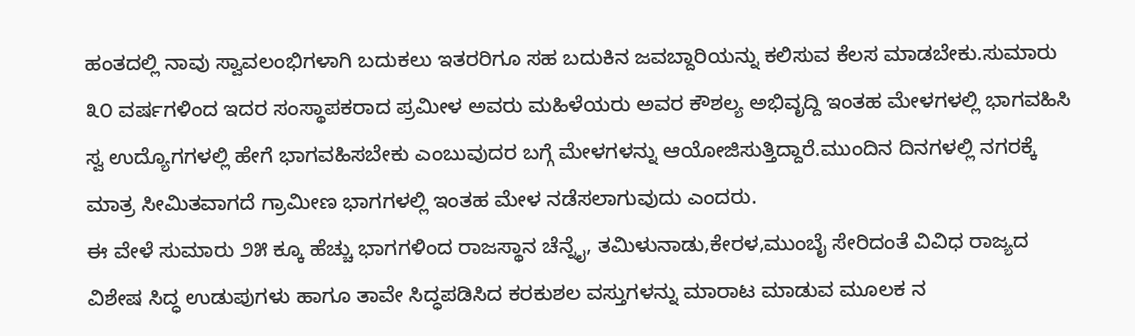ಹಂತದಲ್ಲಿ ನಾವು ಸ್ವಾವಲಂಭಿಗಳಾಗಿ ಬದುಕಲು ಇತರರಿಗೂ ಸಹ ಬದುಕಿನ ಜವಬ್ದಾರಿಯನ್ನು ಕಲಿಸುವ ಕೆಲಸ ಮಾಡಬೇಕು.ಸುಮಾರು ೩೦ ವರ್ಷಗಳಿಂದ ಇದರ ಸಂಸ್ಥಾಪಕರಾದ ಪ್ರಮೀಳ ಅವರು ಮಹಿಳೆಯರು ಅವರ ಕೌಶಲ್ಯ ಅಭಿವೃದ್ದಿ ಇಂತಹ ಮೇಳಗಳಲ್ಲಿ ಭಾಗವಹಿಸಿ ಸ್ವ ಉದ್ಯೊಗಗಳಲ್ಲಿ ಹೇಗೆ ಭಾಗವಹಿಸಬೇಕು ಎಂಬುವುದರ ಬಗ್ಗೆ ಮೇಳಗಳನ್ನು ಆಯೋಜಿಸುತ್ತಿದ್ದಾರೆ.ಮುಂದಿನ ದಿನಗಳಲ್ಲಿ ನಗರಕ್ಕೆ ಮಾತ್ರ ಸೀಮಿತವಾಗದೆ ಗ್ರಾಮೀಣ ಭಾಗಗಳಲ್ಲಿ ಇಂತಹ ಮೇಳ ನಡೆಸಲಾಗುವುದು ಎಂದರು.
ಈ ವೇಳೆ ಸುಮಾರು ೨೫ ಕ್ಕೂ ಹೆಚ್ಚು ಭಾಗಗಳಿಂದ ರಾಜಸ್ಥಾನ ಚೆನ್ನೈ, ತಮಿಳುನಾಡು,ಕೇರಳ,ಮುಂಬೈ ಸೇರಿದಂತೆ ವಿವಿಧ ರಾಜ್ಯದ ವಿಶೇಷ ಸಿದ್ಧ ಉಡುಪುಗಳು ಹಾಗೂ ತಾವೇ ಸಿದ್ಧಪಡಿಸಿದ ಕರಕುಶಲ ವಸ್ತುಗಳನ್ನು ಮಾರಾಟ ಮಾಡುವ ಮೂಲಕ ನ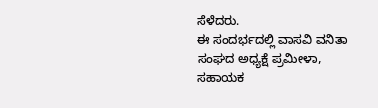ಸೆಳೆದರು.
ಈ ಸಂದರ್ಭದಲ್ಲಿ ವಾಸವಿ ವನಿತಾ ಸಂಘದ ಅಧ್ಯಕ್ಷೆ ಪ್ರಮೀಳಾ, ಸಹಾಯಕ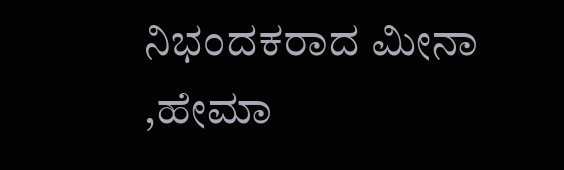ನಿಭಂದಕರಾದ ಮೀನಾ ,ಹೇಮಾ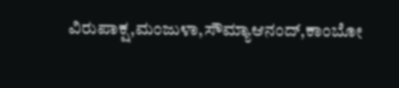ವಿರುಪಾಕ್ಷ,ಮಂಜುಳಾ,ಸೌಮ್ಯಾಆನಂದ್,ಕಾಂಬೋ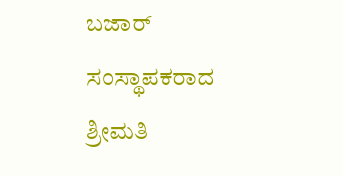ಬಜಾರ್ ಸಂಸ್ಥಾಪಕರಾದ ಶ್ರೀಮತಿ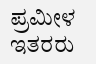ಪ್ರಮೀಳ ಇತರರು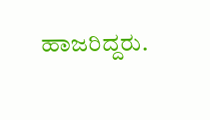ಹಾಜರಿದ್ದರು.